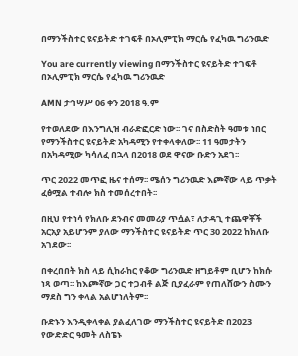በማንችስተር ዩናይትድ ተገፍቶ በኦሊምፒክ ማርሴ የፈካዉ ግሪንዉድ

You are currently viewing በማንችስተር ዩናይትድ ተገፍቶ በኦሊምፒክ ማርሴ የፈካዉ ግሪንዉድ

AMN ታኅሣሥ 06 ቀን 2018 ዓ.ም

የተወለደው በእንግሊዝ ብራድፎርድ ነው፡፡ ገና በስድስት ዓመቱ ነበር የማንችስተር ዩናይትድ አካዳሚን የተቀላቀለው፡፡ 11 ዓመታትን በአካዳሚው ካሳለፈ በኋላ በ2018 ወደ ዋናው ቡድን አደገ፡፡

ጥር 2022 መጥፎ ዜና ተሰማ፡፡ ሜሰን ግሪንዉድ እጮኛው ላይ ጥቃት ፈፅሟል ተብሎ ክስ ተመሰረተበት፡፡

በዚህ የተነሳ የክለቡ ደንብና መመሪያ ጥሷል፣ ለታዳጊ ተጨዋቾች አርአያ አይሆንም ያለው ማንችስተር ዩናይትድ ጥር 30 2022 ከክለቡ አገደው፡፡

በቀረበበት ክስ ላይ ሲከራከር የቆው ግሪንዉድ ዘግይቶም ቢሆን ከክሱ ነጻ ወጣ፡፡ ከእጮኛው ጋር ተጋብቶ ልጅ ቢያፈራም የጠለሸውን ስሙን ማደስ ግን ቀላል አልሆነለትም፡፡

ቡድኑን እንዲቀላቀል ያልፈለገው ማንችስተር ዩናይትድ በ2023 የውድድር ዓመት ለስፔኑ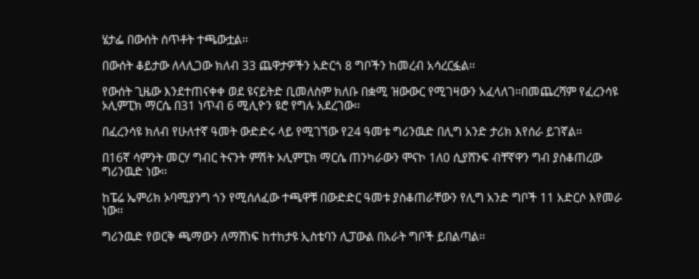ሄታፌ በውሰት ሰጥቶት ተጫውቷል፡፡

በውሰት ቆይታው ለላሊጋው ክለብ 33 ጨዋታዎችን አድርጎ 8 ግቦችን ከመረብ አሳረርፏል፡፡

የውሰት ጊዜው እንደተጠናቀቀ ወደ ዩናይትድ ቢመለስም ክለቡ በቋሚ ዝውውር የሚገዛውን አፈላለገ፡፡በመጨረሻም የፈረንሳዩ ኦሊምፒክ ማርሴ በ31 ነጥብ 6 ሚሊዮን ዩሮ የግሉ አደረገው፡፡

በፈረንሳዩ ክለብ የሁለተኛ ዓመት ውድድሩ ላይ የሚገኘው የ24 ዓመቱ ግሪንዉድ በሊግ አንድ ታሪክ እየሰራ ይገኛል፡፡

በ16ኛ ሳምንት መርሃ ግብር ትናንት ምሽት ኦሊምፒክ ማርሴ ጠንካራውን ሞናኮ 1ለ0 ሲያሸንፍ ብቸኛዋን ግብ ያስቆጠረው ግሪንዉድ ነው፡፡

ከፔሬ ኤምሪክ ኦባሚያንግ ጎን የሚሰለፈው ተጫዋቹ በውድድር ዓመቱ ያስቆጠራቸውን የሊግ አንድ ግቦች 11 አድርሶ እየመራ ነው፡፡

ግሪንዉድ የወርቅ ጫማውን ለማሸነፍ ከተከታዩ ኢስቴባን ሊፓውል በአራት ግቦች ይበልጣል፡፡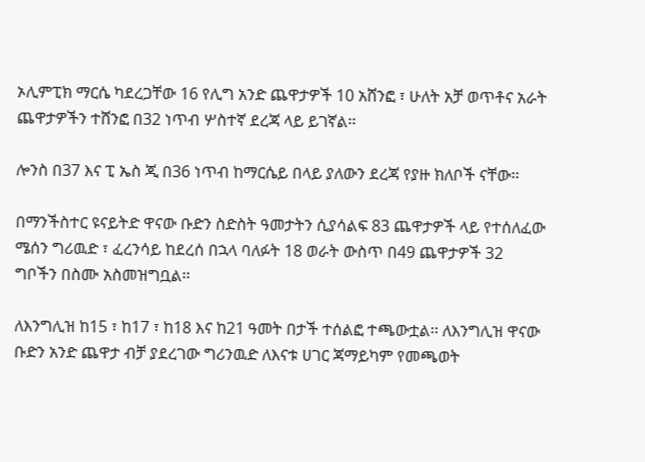ኦሊምፒክ ማርሴ ካደረጋቸው 16 የሊግ አንድ ጨዋታዎች 10 አሸንፎ ፣ ሁለት አቻ ወጥቶና አራት ጨዋታዎችን ተሸንፎ በ32 ነጥብ ሦስተኛ ደረጃ ላይ ይገኛል፡፡

ሎንስ በ37 እና ፒ ኤስ ጂ በ36 ነጥብ ከማርሴይ በላይ ያለውን ደረጃ የያዙ ክለቦች ናቸው፡፡

በማንችስተር ዩናይትድ ዋናው ቡድን ስድስት ዓመታትን ሲያሳልፍ 83 ጨዋታዎች ላይ የተሰለፈው ሜሰን ግሪዉድ ፣ ፈረንሳይ ከደረሰ በኋላ ባለፉት 18 ወራት ውስጥ በ49 ጨዋታዎች 32 ግቦችን በስሙ አስመዝግቧል፡፡

ለእንግሊዝ ከ15 ፣ ከ17 ፣ ከ18 እና ከ21 ዓመት በታች ተሰልፎ ተጫውቷል፡፡ ለእንግሊዝ ዋናው ቡድን አንድ ጨዋታ ብቻ ያደረገው ግሪንዉድ ለእናቱ ሀገር ጃማይካም የመጫወት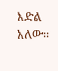እድል አለው፡፡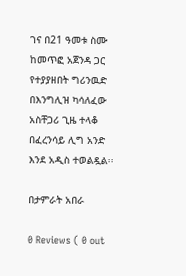ገና በ21 ዓመቱ ስሙ ከመጥፎ አጀንዳ ጋር የተያያዘበት ግሪንዉድ በእንግሊዝ ካሳለፈው አስቸጋሪ ጊዜ ተላቆ በፈረንሳይ ሊግ አንድ እንደ አዲስ ተወልዷል፡፡

በታምራት አበራ

0 Reviews ( 0 out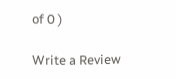of 0 )

Write a Review